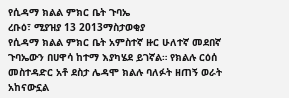የሲዳማ ክልል ምክር ቤት ጉባኤ
ረቡዕ፣ ሚያዝያ 13 2013ማስታወቂያ
የሲዳማ ክልል ምክር ቤት አምስተኛ ዙር ሁለተኛ መደበኛ ጉባኤውን በሀዋሳ ከተማ እያካሄደ ይገኛል። የክልሉ ርዕሰ መስተዳድር አቶ ደስታ ሌዳሞ ክልሉ ባለፉት ዘጠኝ ወራት አከናውኗል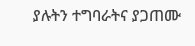ያሉትን ተግባራትና ያጋጠሙ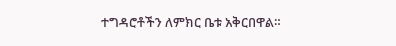ተግዳሮቶችን ለምክር ቤቱ አቅርበዋል።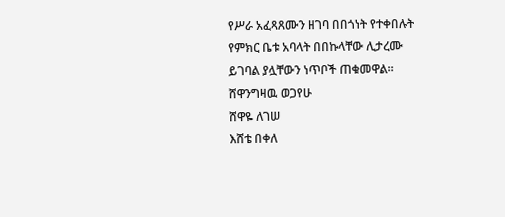የሥራ አፈጻጸሙን ዘገባ በበጎነት የተቀበሉት የምክር ቤቱ አባላት በበኩላቸው ሊታረሙ ይገባል ያሏቸውን ነጥቦች ጠቁመዋል።
ሸዋንግዛዉ ወጋየሁ
ሸዋዬ ለገሠ
እሸቴ በቀለ